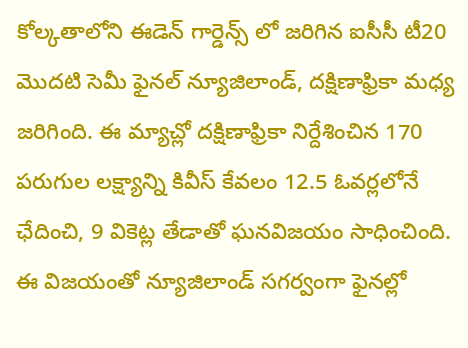కోల్కతాలోని ఈడెన్ గార్డెన్స్ లో జరిగిన ఐసీసీ టీ20 మొదటి సెమీ ఫైనల్ న్యూజిలాండ్, దక్షిణాఫ్రికా మధ్య జరిగింది. ఈ మ్యాచ్లో దక్షిణాఫ్రికా నిర్దేశించిన 170 పరుగుల లక్ష్యాన్ని కివీస్ కేవలం 12.5 ఓవర్లలోనే ఛేదించి, 9 వికెట్ల తేడాతో ఘనవిజయం సాధించింది. ఈ విజయంతో న్యూజిలాండ్ సగర్వంగా ఫైనల్లో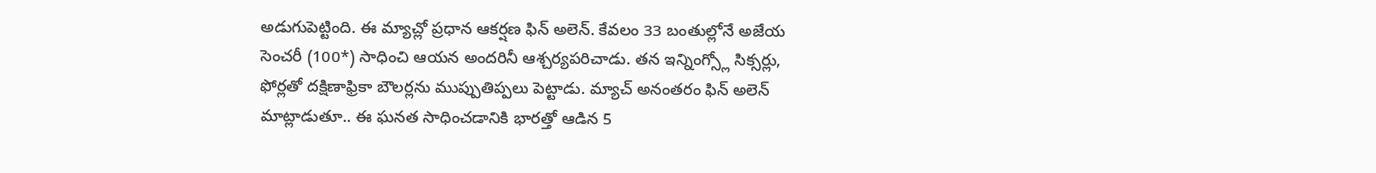అడుగుపెట్టింది. ఈ మ్యాచ్లో ప్రధాన ఆకర్షణ ఫిన్ అలెన్. కేవలం 33 బంతుల్లోనే అజేయ సెంచరీ (100*) సాధించి ఆయన అందరినీ ఆశ్చర్యపరిచాడు. తన ఇన్నింగ్స్లో సిక్సర్లు, ఫోర్లతో దక్షిణాఫ్రికా బౌలర్లను ముప్పుతిప్పలు పెట్టాడు. మ్యాచ్ అనంతరం ఫిన్ అలెన్ మాట్లాడుతూ.. ఈ ఘనత సాధించడానికి భారత్తో ఆడిన 5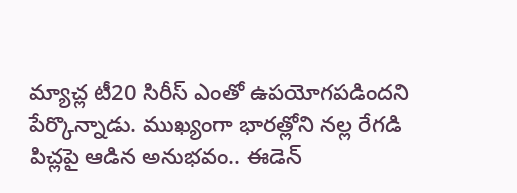మ్యాచ్ల టీ20 సిరీస్ ఎంతో ఉపయోగపడిందని పేర్కొన్నాడు. ముఖ్యంగా భారత్లోని నల్ల రేగడి పిచ్లపై ఆడిన అనుభవం.. ఈడెన్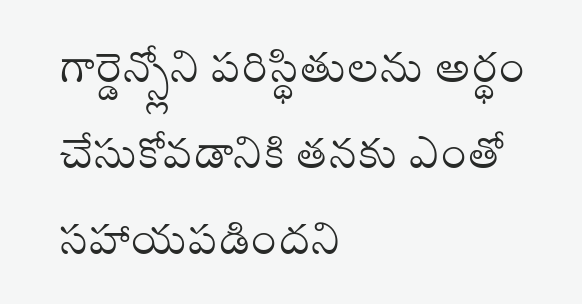గార్డెన్స్లోని పరిస్థితులను అర్థం చేసుకోవడానికి తనకు ఎంతో సహాయపడిందని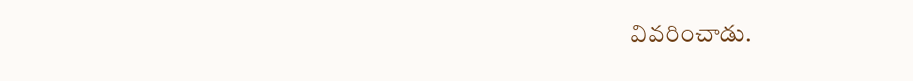వివరించాడు.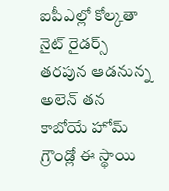ఐపీఎల్లో కోల్కతా నైట్ రైడర్స్ తరపున ఆడనున్న అలెన్ తన కాబోయే హోమ్ గ్రౌండ్లో ఈ స్థాయి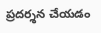ప్రదర్శన చేయడం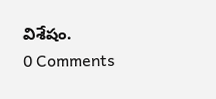విశేషం.
0 Comments